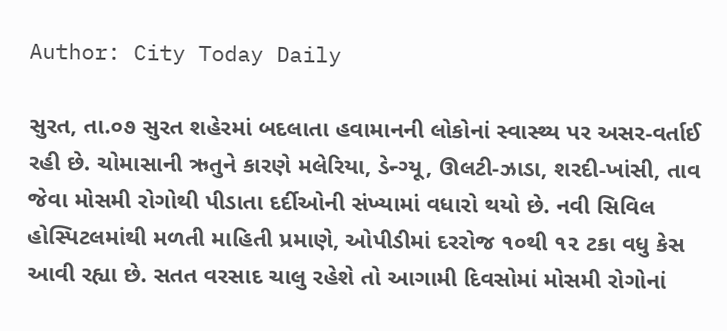Author: City Today Daily

સુરત, તા.૦૭ સુરત શહેરમાં બદલાતા હવામાનની લોકોનાં સ્વાસ્થ્ય પર અસર-વર્તાઈ રહી છે. ચોમાસાની ઋતુને કારણે મલેરિયા, ડેન્ગ્યૂ, ઊલટી-ઝાડા, શરદી-ખાંસી, તાવ જેવા મોસમી રોગોથી પીડાતા દર્દીઓની સંખ્યામાં વધારો થયો છે. નવી સિવિલ હોસ્પિટલમાંથી મળતી માહિતી પ્રમાણે, ઓપીડીમાં દરરોજ ૧૦થી ૧૨ ટકા વધુ કેસ આવી રહ્યા છે. સતત વરસાદ ચાલુ રહેશે તો આગામી દિવસોમાં મોસમી રોગોનાં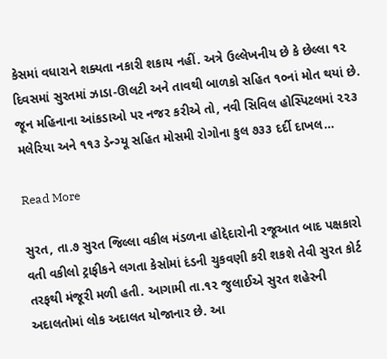કેસમાં વધારાને શક્યતા નકારી શકાય નહીં. અત્રે ઉલ્લેખનીય છે કે છેલ્લા ૧૨ દિવસમાં સુરતમાં ઝાડા-ઊલટી અને તાવથી બાળકો સહિત ૧૦નાં મોત થયાં છે. જૂન મહિનાના આંકડાઓ પર નજર કરીએ તો, નવી સિવિલ હોસ્પિટલમાં ૨૨૩ મલેરિયા અને ૧૧૩ ડેન્ગ્યૂ સહિત મોસમી રોગોના કુલ ૭૩૩ દર્દી દાખલ…

Read More

સુરત, તા.૭ સુરત જિલ્લા વકીલ મંડળના હોદ્દેદારોની રજૂઆત બાદ પક્ષકારો વતી વકીલો ટ્રાફીકને લગતા કેસોમાં દંડની ચુકવણી કરી શકશે તેવી સુરત કોર્ટ તરફથી મંજૂરી મળી હતી. આગામી તા.૧૨ જુલાઈએ સુરત શહેરની અદાલતોમાં લોક અદાલત યોજાનાર છે. આ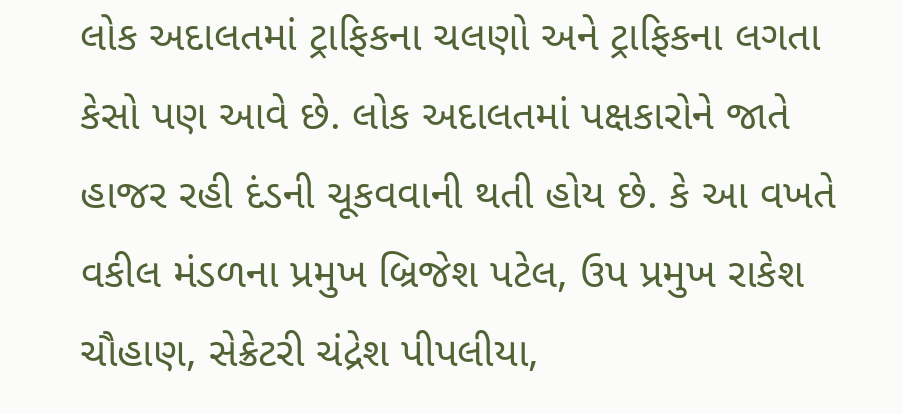લોક અદાલતમાં ટ્રાફિકના ચલણો અને ટ્રાફિકના લગતા કેસો પણ આવે છે. લોક અદાલતમાં પક્ષકારોને જાતે હાજર રહી દંડની ચૂકવવાની થતી હોય છે. કે આ વખતે વકીલ મંડળના પ્રમુખ બ્રિજેશ પટેલ, ઉપ પ્રમુખ રાકેશ ચૌહાણ, સેક્રેટરી ચંદ્રેશ પીપલીયા,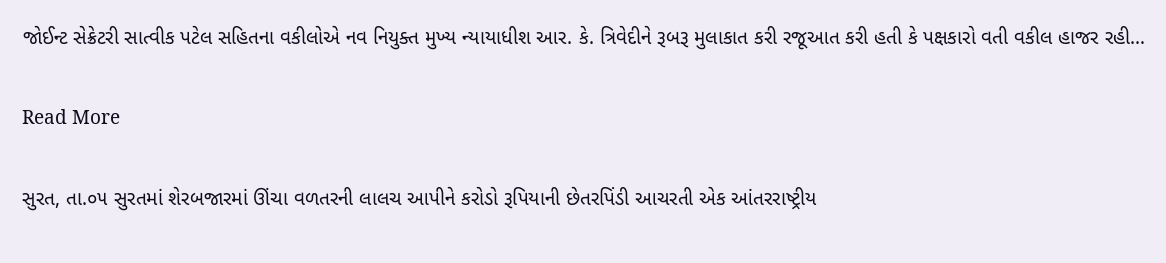જોઈન્ટ સેક્રેટરી સાત્વીક પટેલ સહિતના વકીલોએ નવ નિયુક્ત મુખ્ય ન્યાયાધીશ આર. કે. ત્રિવેદીને રૂબરૂ મુલાકાત કરી રજૂઆત કરી હતી કે પક્ષકારો વતી વકીલ હાજર રહી…

Read More

સુરત, તા.૦૫ સુરતમાં શેરબજારમાં ઊંચા વળતરની લાલચ આપીને કરોડો રૂપિયાની છેતરપિંડી આચરતી એક આંતરરાષ્ટ્રીય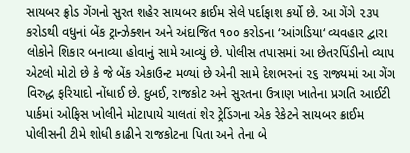સાયબર ફ્રોડ ગેંગનો સુરત શહેર સાયબર ક્રાઈમ સેલે પર્દાફાશ કર્યો છે. આ ગેંગે ૨૩૫ કરોડથી વધુનાં બેંક ટ્રાન્ઝેક્શન અને અંદાજિત ૧૦૦ કરોડના ‘આંગડિયા‘ વ્યવહાર દ્વારા લોકોને શિકાર બનાવ્યા હોવાનું સામે આવ્યું છે. પોલીસ તપાસમાં આ છેતરપિંડીનો વ્યાપ એટલો મોટો છે કે જે બેંક એકાઉન્ટ મળ્યાં છે એની સામે દેશભરનાં ૨૬ રાજ્યમાં આ ગેંગ વિરુદ્ધ ફરિયાદો નોંધાઈ છે. દુબઈ, રાજકોટ અને સુરતના ઉત્રાણ ખાતેના પ્રગતિ આઈટી પાર્કમાં ઓફિસ ખોલીને મોટાપાયે ચાલતાં શેર ટ્રેડિંગના એક રેકેટને સાયબર ક્રાઈમ પોલીસની ટીમે શોધી કાઢીને રાજકોટના પિતા અને તેના બે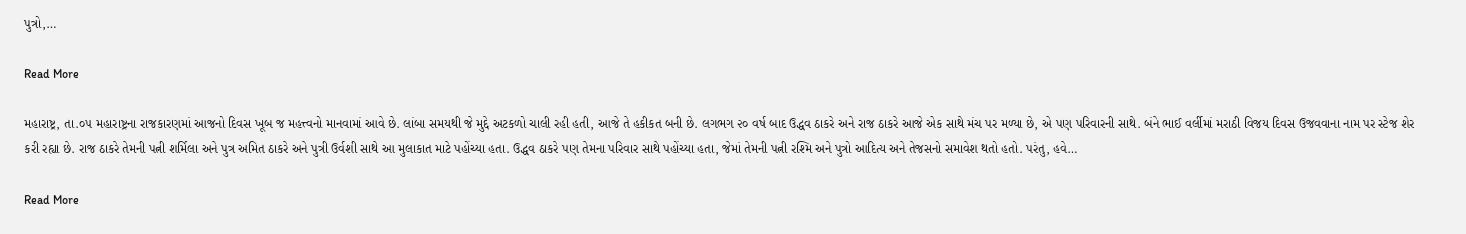પુત્રો,…

Read More

મહારાષ્ટ્ર, તા.૦૫ મહારાષ્ટ્રના રાજકારણમાં આજનો દિવસ ખૂબ જ મહત્ત્વનો માનવામાં આવે છે. લાંબા સમયથી જે મુદ્દે અટકળો ચાલી રહી હતી, આજે તે હકીકત બની છે. લગભગ ૨૦ વર્ષ બાદ ઉદ્ધવ ઠાકરે અને રાજ ઠાકરે આજે એક સાથે મંચ પર મળ્યા છે, એ પણ પરિવારની સાથે. બંને ભાઈ વર્લીમાં મરાઠી વિજય દિવસ ઉજવવાના નામ પર સ્ટેજ શેર કરી રહ્યા છે. રાજ ઠાકરે તેમની પત્ની શર્મિલા અને પુત્ર અમિત ઠાકરે અને પુત્રી ઉર્વશી સાથે આ મુલાકાત માટે પહોંચ્યા હતા. ઉદ્ધવ ઠાકરે પણ તેમના પરિવાર સાથે પહોંચ્યા હતા, જેમાં તેમની પત્ની રશ્મિ અને પુત્રો આદિત્ય અને તેજસનો સમાવેશ થતો હતો. પરંતુ, હવે…

Read More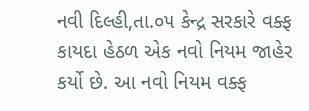નવી દિલ્હી,તા.૦૫ કેન્દ્ર સરકારે વક્ફ કાયદા હેઠળ એક નવો નિયમ જાહેર કર્યો છે. આ નવો નિયમ વક્ફ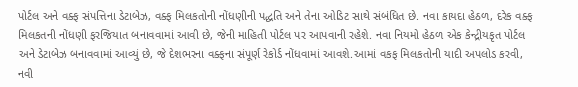પોર્ટલ અને વક્ફ સંપત્તિના ડેટાબેઝ, વક્ફ મિલકતોની નોંધણીની પદ્ધતિ અને તેના ઓડિટ સાથે સંબંધિત છે. નવા કાયદા હેઠળ, દરેક વક્ફ મિલકતની નોંધણી ફરજિયાત બનાવવામાં આવી છે, જેની માહિતી પોર્ટલ પર આપવાની રહેશે. નવા નિયમો હેઠળ એક કેન્દ્રીયકૃત પોર્ટલ અને ડેટાબેઝ બનાવવામાં આવ્યું છે, જે દેશભરના વક્ફના સંપૂર્ણ રેકોર્ડ નોંધવામાં આવશે.આમાં વકફ મિલકતોની યાદી અપલોડ કરવી, નવી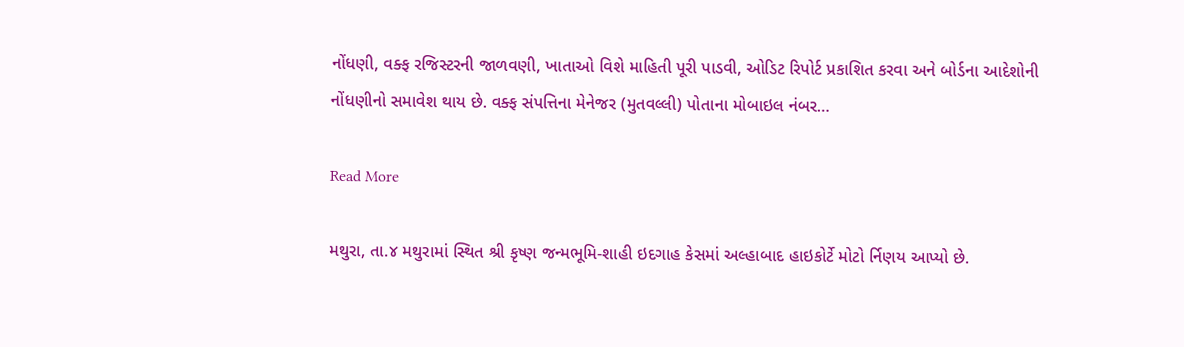નોંધણી, વક્ફ રજિસ્ટરની જાળવણી, ખાતાઓ વિશે માહિતી પૂરી પાડવી, ઓડિટ રિપોર્ટ પ્રકાશિત કરવા અને બોર્ડના આદેશોની નોંધણીનો સમાવેશ થાય છે. વક્ફ સંપત્તિના મેનેજર (મુતવલ્લી) પોતાના મોબાઇલ નંબર…

Read More

મથુરા, તા.૪ મથુરામાં સ્થિત શ્રી કૃષ્ણ જન્મભૂમિ-શાહી ઇદગાહ કેસમાં અલ્હાબાદ હાઇકોર્ટે મોટો ર્નિણય આપ્યો છે.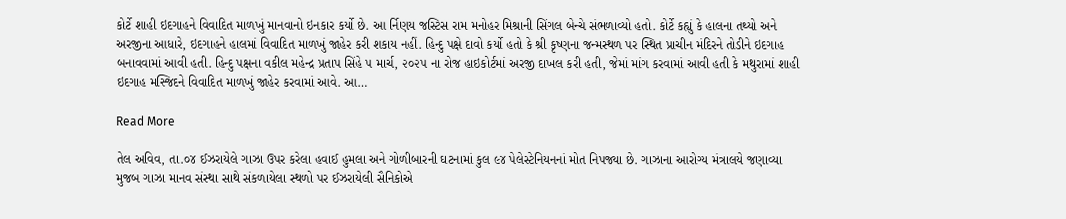કોર્ટે શાહી ઇદગાહને વિવાદિત માળખું માનવાનો ઇનકાર કર્યો છે. આ ર્નિણય જસ્ટિસ રામ મનોહર મિશ્રાની સિંગલ બેન્ચે સંભળાવ્યો હતો. કોર્ટે કહ્યું કે હાલના તથ્યો અને અરજીના આધારે, ઇદગાહને હાલમાં વિવાદિત માળખું જાહેર કરી શકાય નહીં. હિન્દુ પક્ષે દાવો કર્યો હતો કે શ્રી કૃષ્ણના જન્મસ્થળ પર સ્થિત પ્રાચીન મંદિરને તોડીને ઇદગાહ બનાવવામાં આવી હતી. હિન્દુ પક્ષના વકીલ મહેન્દ્ર પ્રતાપ સિંહે ૫ માર્ચ, ૨૦૨૫ ના રોજ હાઇકોર્ટમાં અરજી દાખલ કરી હતી, જેમાં માંગ કરવામાં આવી હતી કે મથુરામાં શાહી ઇદગાહ મસ્જિદને વિવાદિત માળખું જાહેર કરવામાં આવે. આ…

Read More

તેલ અવિવ, તા.૦૪ ઈઝરાયેલે ગાઝા ઉપર કરેલા હવાઈ હુમલા અને ગોળીબારની ઘટનામાં કુલ ૯૪ પેલેસ્ટેનિયનનાં મોત નિપજ્યા છે. ગાઝાના આરોગ્ય મંત્રાલયે જણાવ્યા મુજબ ગાઝા માનવ સંસ્થા સાથે સંકળાયેલા સ્થળો પર ઈઝરાયેલી સૈનિકોએ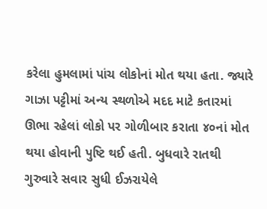કરેલા હુમલામાં પાંચ લોકોનાં મોત થયા હતા. જ્યારે ગાઝા પટ્ટીમાં અન્ય સ્થળોએ મદદ માટે કતારમાં ઊભા રહેલાં લોકો પર ગોળીબાર કરાતા ૪૦નાં મોત થયા હોવાની પુષ્ટિ થઈ હતી. બુધવારે રાતથી ગુરુવારે સવાર સુધી ઈઝરાયેલે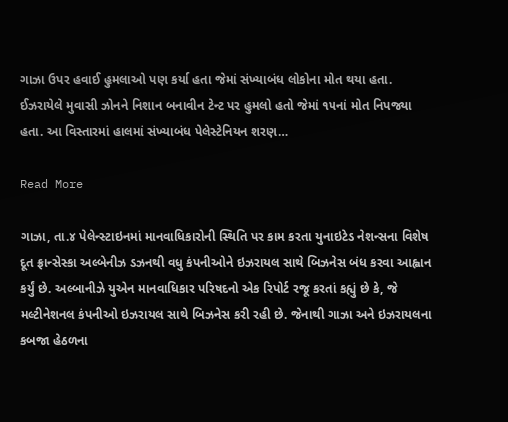ગાઝા ઉપર હવાઈ હુમલાઓ પણ કર્યા હતા જેમાં સંખ્યાબંધ લોકોના મોત થયા હતા. ઈઝરાયેલે મુવાસી ઝોનને નિશાન બનાવીન ટેન્ટ પર હુમલો હતો જેમાં ૧૫નાં મોત નિપજ્યા હતા. આ વિસ્તારમાં હાલમાં સંખ્યાબંધ પેલેસ્ટેનિયન શરણ…

Read More

ગાઝા, તા.૪ પેલેન્સ્ટાઇનમાં માનવાધિકારોની સ્થિતિ પર કામ કરતા યુનાઇટેડ નેશન્સના વિશેષ દૂત ફ્રાન્સેસ્કા અલ્બેનીઝ ડઝનથી વધુ કંપનીઓને ઇઝરાયલ સાથે બિઝનેસ બંધ કરવા આહ્વાન કર્યું છે. અલ્બાનીઝે યુએન માનવાધિકાર પરિષદનો એક રિપોર્ટ રજૂ કરતાં કહ્યું છે કે, જે મલ્ટીનેશનલ કંપનીઓ ઇઝરાયલ સાથે બિઝનેસ કરી રહી છે. જેનાથી ગાઝા અને ઇઝરાયલના કબજા હેઠળના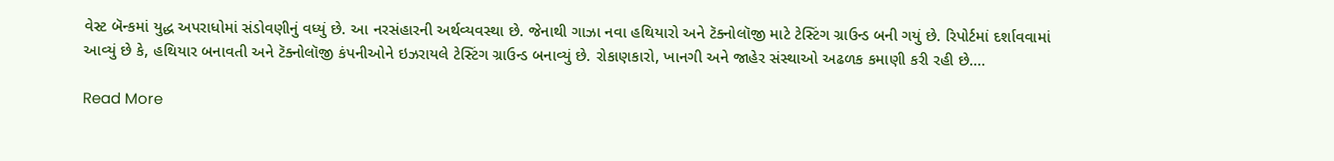વેસ્ટ બૅન્કમાં યુદ્ધ અપરાધોમાં સંડોવણીનું વધ્યું છે. આ નરસંહારની અર્થવ્યવસ્થા છે. જેનાથી ગાઝા નવા હથિયારો અને ટૅક્નોલૉજી માટે ટેસ્ટિંગ ગ્રાઉન્ડ બની ગયું છે. રિપોર્ટમાં દર્શાવવામાં આવ્યું છે કે, હથિયાર બનાવતી અને ટૅક્નોલૉજી કંપનીઓને ઇઝરાયલે ટેસ્ટિંગ ગ્રાઉન્ડ બનાવ્યું છે. રોકાણકારો, ખાનગી અને જાહેર સંસ્થાઓ અઢળક કમાણી કરી રહી છે.…

Read More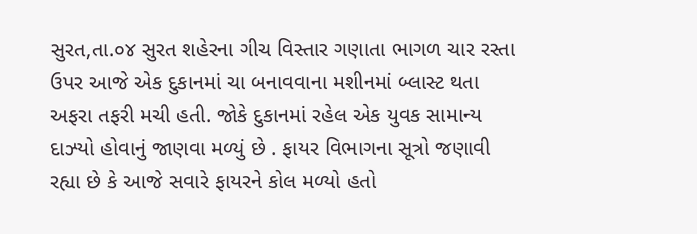સુરત,તા.૦૪ સુરત શહેરના ગીચ વિસ્તાર ગણાતા ભાગળ ચાર રસ્તા ઉપર આજે એક દુકાનમાં ચા બનાવવાના મશીનમાં બ્લાસ્ટ થતા અફરા તફરી મચી હતી. જોકે દુકાનમાં રહેલ એક યુવક સામાન્ય દાઝ્યો હોવાનું જાણવા મળ્યું છે . ફાયર વિભાગના સૂત્રો જણાવી રહ્યા છે કે આજે સવારે ફાયરને કોલ મળ્યો હતો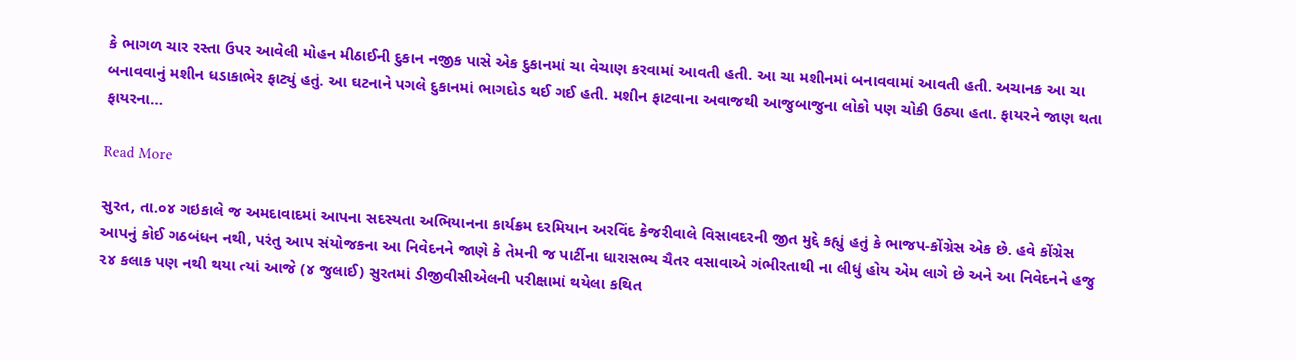કે ભાગળ ચાર રસ્તા ઉપર આવેલી મોહન મીઠાઈની દુકાન નજીક પાસે એક દુકાનમાં ચા વેચાણ કરવામાં આવતી હતી. આ ચા મશીનમાં બનાવવામાં આવતી હતી. અચાનક આ ચા બનાવવાનું મશીન ધડાકાભેર ફાટ્યું હતું. આ ઘટનાને પગલે દુકાનમાં ભાગદોડ થઈ ગઈ હતી. મશીન ફાટવાના અવાજથી આજુબાજુના લોકો પણ ચોકી ઉઠ્યા હતા. ફાયરને જાણ થતા ફાયરના…

Read More

સુરત, તા.૦૪ ગઇકાલે જ અમદાવાદમાં આપના સદસ્યતા અભિયાનના કાર્યક્રમ દરમિયાન અરવિંદ કેજરીવાલે વિસાવદરની જીત મુદ્દે કહ્યું હતું કે ભાજપ-કોંગ્રેસ એક છે. હવે કોંગ્રેસ આપનું કોઈ ગઠબંધન નથી, પરંતુ આપ સંયોજકના આ નિવેદનને જાણે કે તેમની જ પાર્ટીના ધારાસભ્ય ચૈતર વસાવાએ ગંભીરતાથી ના લીધું હોય એમ લાગે છે અને આ નિવેદનને હજુ ૨૪ કલાક પણ નથી થયા ત્યાં આજે (૪ જુલાઈ) સુરતમાં ડીજીવીસીએલની પરીક્ષામાં થયેલા કથિત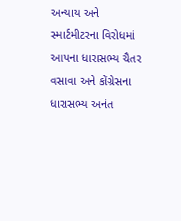અન્યાય અને સ્માર્ટમીટરના વિરોધમાં આપના ધારાસભ્ય ચૈતર વસાવા અને કોંગ્રેસના ધારાસભ્ય અનંત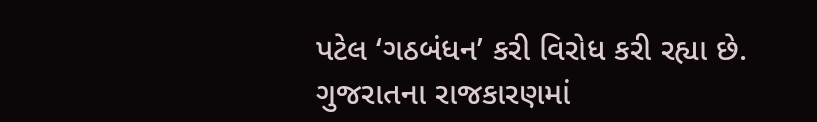પટેલ ‘ગઠબંધન’ કરી વિરોધ કરી રહ્યા છે. ગુજરાતના રાજકારણમાં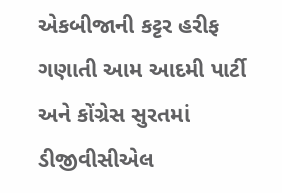એકબીજાની કટ્ટર હરીફ ગણાતી આમ આદમી પાર્ટી અને કોંગ્રેસ સુરતમાં ડીજીવીસીએલ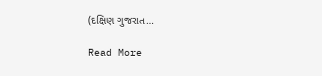(દક્ષિણ ગુજરાત…

Read More